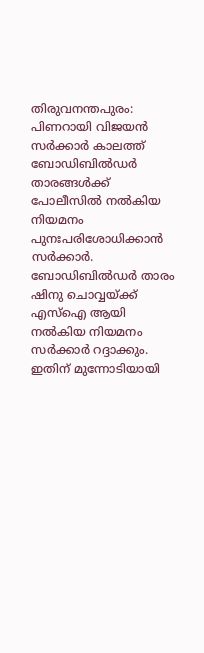തിരുവനന്തപുരം: പിണറായി വിജയൻ സർക്കാർ കാലത്ത് ബോഡിബിൽഡർ താരങ്ങൾക്ക് പോലീസിൽ നൽകിയ നിയമനം പുനഃപരിശോധിക്കാൻ സർക്കാർ. ബോഡിബിൽഡർ താരം ഷിനു ചൊവ്വയ്ക്ക് എസ്ഐ ആയി നൽകിയ നിയമനം സർക്കാർ റദ്ദാക്കും. ഇതിന് മുന്നോടിയായി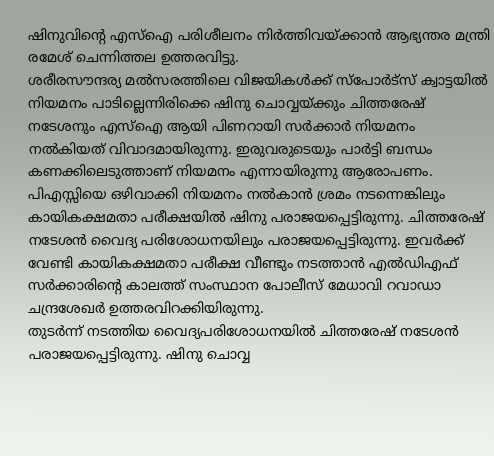ഷിനുവിന്റെ എസ്ഐ പരിശീലനം നിർത്തിവയ്ക്കാൻ ആഭ്യന്തര മന്ത്രി രമേശ് ചെന്നിത്തല ഉത്തരവിട്ടു.
ശരീരസൗന്ദര്യ മൽസരത്തിലെ വിജയികൾക്ക് സ്പോർട്സ് ക്വാട്ടയിൽ നിയമനം പാടില്ലെന്നിരിക്കെ ഷിനു ചൊവ്വയ്ക്കും ചിത്തരേഷ് നടേശനും എസ്ഐ ആയി പിണറായി സർക്കാർ നിയമനം നൽകിയത് വിവാദമായിരുന്നു. ഇരുവരുടെയും പാർട്ടി ബന്ധം കണക്കിലെടുത്താണ് നിയമനം എന്നായിരുന്നു ആരോപണം.
പിഎസ്സിയെ ഒഴിവാക്കി നിയമനം നൽകാൻ ശ്രമം നടന്നെങ്കിലും കായികക്ഷമതാ പരീക്ഷയിൽ ഷിനു പരാജയപ്പെട്ടിരുന്നു. ചിത്തരേഷ് നടേശൻ വൈദ്യ പരിശോധനയിലും പരാജയപ്പെട്ടിരുന്നു. ഇവർക്ക് വേണ്ടി കായികക്ഷമതാ പരീക്ഷ വീണ്ടും നടത്താൻ എൽഡിഎഫ് സർക്കാരിന്റെ കാലത്ത് സംസ്ഥാന പോലീസ് മേധാവി റവാഡാ ചന്ദ്രശേഖർ ഉത്തരവിറക്കിയിരുന്നു.
തുടർന്ന് നടത്തിയ വൈദ്യപരിശോധനയിൽ ചിത്തരേഷ് നടേശൻ പരാജയപ്പെട്ടിരുന്നു. ഷിനു ചൊവ്വ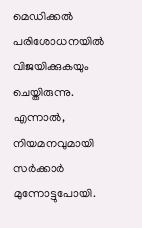മെഡിക്കൽ പരിശോധനയിൽ വിജയിക്കുകയും ചെയ്തിരുന്നു. എന്നാൽ, നിയമനവുമായി സർക്കാർ മുന്നോട്ടുപോയി.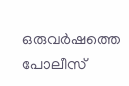ഒരുവർഷത്തെ പോലീസ്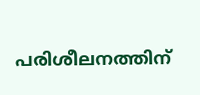പരിശീലനത്തിന്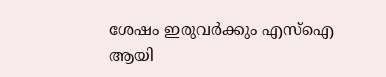ശേഷം ഇരുവർക്കും എസ്ഐ ആയി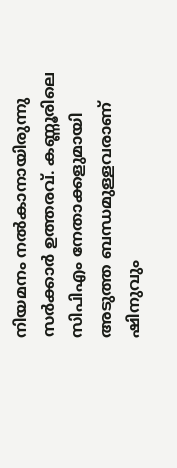നിയമനം നൽകാനായിരുന്നു സർക്കാർ ഉത്തരവ്. കണ്ണൂരിലെ സിപിഎം നേതാക്കളുമായി അടുത്ത ബന്ധമുള്ളവരാണ് ഷിനുവും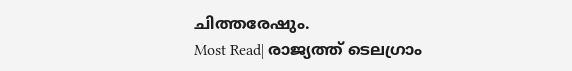ചിത്തരേഷും.
Most Read| രാജ്യത്ത് ടെലഗ്രാം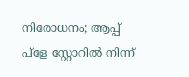നിരോധനം; ആപ്പ് പ്ളേ സ്റ്റോറിൽ നിന്ന്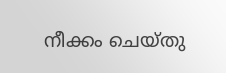നീക്കം ചെയ്തു